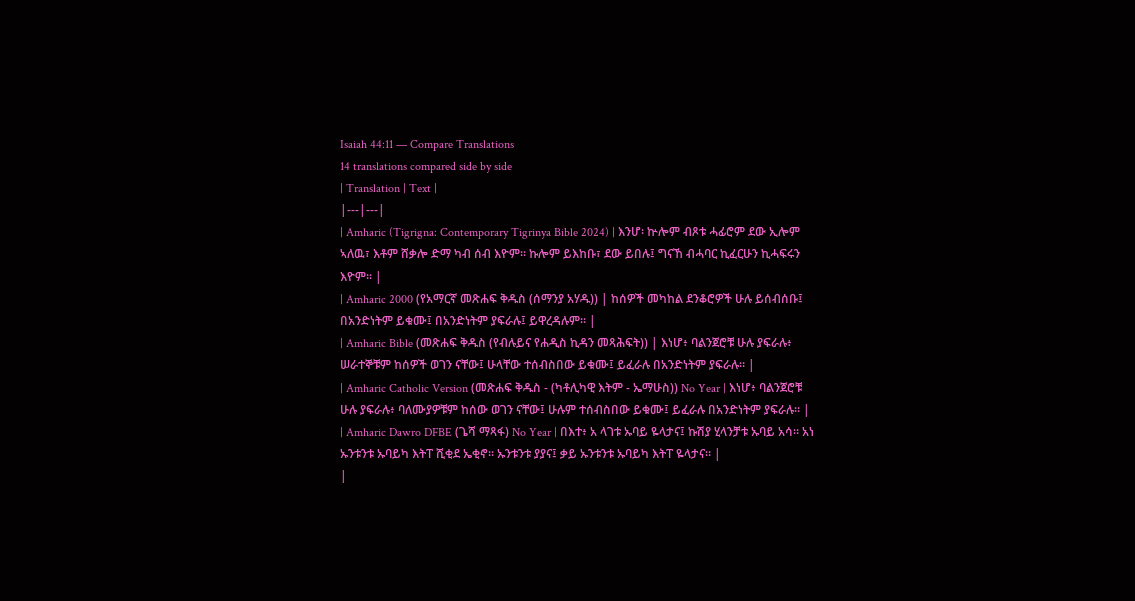Isaiah 44:11 — Compare Translations
14 translations compared side by side
| Translation | Text |
|---|---|
| Amharic (Tigrigna: Contemporary Tigrinya Bible 2024) | እንሆ፡ ኵሎም ብጾቱ ሓፊሮም ደው ኢሎም ኣለዉ፣ እቶም ሸቃሎ ድማ ካብ ሰብ እዮም። ኩሎም ይእከቡ፣ ደው ይበሉ፤ ግናኸ ብሓባር ኪፈርሁን ኪሓፍሩን እዮም። |
| Amharic 2000 (የአማርኛ መጽሐፍ ቅዱስ (ሰማንያ አሃዱ)) | ከሰዎች መካከል ደንቆሮዎች ሁሉ ይሰብሰቡ፤ በአንድነትም ይቁሙ፤ በአንድነትም ያፍራሉ፤ ይዋረዳሉም። |
| Amharic Bible (መጽሐፍ ቅዱስ (የብሉይና የሐዲስ ኪዳን መጻሕፍት)) | እነሆ፥ ባልንጀሮቹ ሁሉ ያፍራሉ፥ ሠራተኞቹም ከሰዎች ወገን ናቸው፤ ሁላቸው ተሰብስበው ይቁሙ፤ ይፈራሉ በአንድነትም ያፍራሉ። |
| Amharic Catholic Version (መጽሐፍ ቅዱስ - (ካቶሊካዊ እትም - ኤማሁስ)) No Year | እነሆ፥ ባልንጀሮቹ ሁሉ ያፍራሉ፥ ባለሙያዎቹም ከሰው ወገን ናቸው፤ ሁሉም ተሰብስበው ይቁሙ፤ ይፈራሉ በአንድነትም ያፍራሉ። |
| Amharic Dawro DFBE (ጌሻ ማጻፋ) No Year | በእተ፥ አ ላገቱ ኡባይ ዬላታና፤ ኩሽያ ሂላንቻቱ ኡባይ አሳ። አነ ኡንቱንቱ ኡባይካ እትፐ ሺቂደ ኤቂኖ። ኡንቱንቱ ያያና፤ ቃይ ኡንቱንቱ ኡባይካ እትፐ ዬላታና። |
|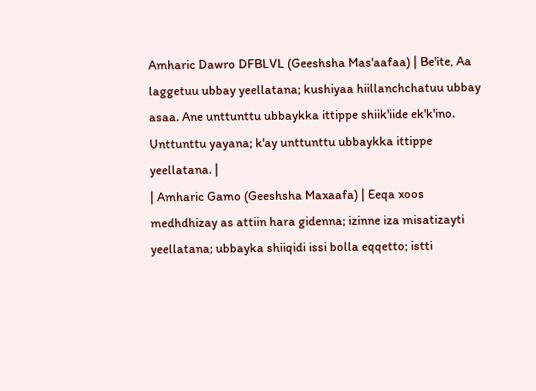Amharic Dawro DFBLVL (Geeshsha Mas'aafaa) | Be'ite, Aa laggetuu ubbay yeellatana; kushiyaa hiillanchchatuu ubbay asaa. Ane unttunttu ubbaykka ittippe shiik'iide ek'k'ino. Unttunttu yayana; k'ay unttunttu ubbaykka ittippe yeellatana. |
| Amharic Gamo (Geeshsha Maxaafa) | Eeqa xoos medhdhizay as attiin hara gidenna; izinne iza misatizayti yeellatana; ubbayka shiiqidi issi bolla eqqetto; istti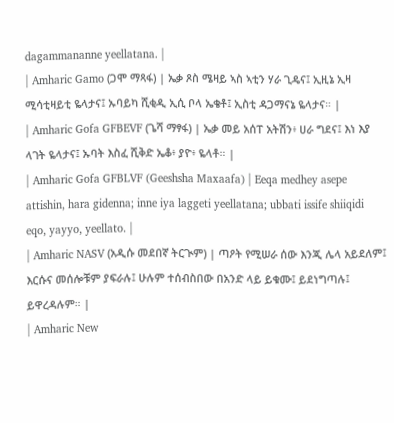dagammananne yeellatana. |
| Amharic Gamo (ጋሞ ማጻፋ) | ኤቃ ጾስ ሜዛይ ኣስ ኣቲን ሃራ ጊዴና፤ ኢዚኔ ኢዛ ሚሳቲዛይቲ ዬላታና፤ ኡባይካ ሺቂዲ ኢሲ ቦላ ኤቄቶ፤ ኢስቲ ዳጋማናኔ ዬላታና። |
| Amharic Gofa GFBEVF (ጌሻ ማፃፋ) | ኤቃ መይ አሰፐ አትሽን፥ ሀራ ግደና፤ እነ እያ ላገት ዬላታና፤ ኡባት እስፈ ሺቅድ ኤቆ፥ ያዮ፥ ዬላቶ። |
| Amharic Gofa GFBLVF (Geeshsha Maxaafa) | Eeqa medhey asepe attishin, hara gidenna; inne iya laggeti yeellatana; ubbati issife shiiqidi eqo, yayyo, yeellato. |
| Amharic NASV (አዲሱ መደበኛ ትርጒም) | ጣዖት የሚሠራ ሰው እንጂ ሌላ አይደለም፤ እርሱና መሰሎቹም ያፍራሉ፤ ሁሉም ተሰብስበው በአንድ ላይ ይቁሙ፤ ይደነግጣሉ፤ ይዋረዳሉም። |
| Amharic New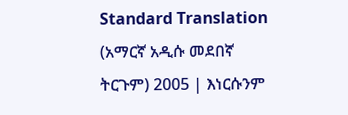Standard Translation (አማርኛ አዲሱ መደበኛ ትርጉም) 2005 | እነርሱንም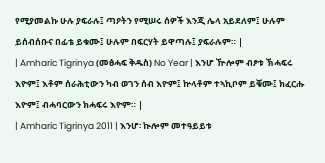የሚያመልኩ ሁሉ ያፍራሉ፤ ጣዖትን የሚሠሩ ሰዎች እንጂ ሌላ አይደለም፤ ሁሉም ይሰብሰቡና በፊቴ ይቁሙ፤ ሁሉም በፍርሃት ይዋጣሉ፤ ያፍራሉም። |
| Amharic Tigrinya (መፅሓፍ ቅዱስ) No Year | እንሆ ዅሎም ብፆቱ ኽሓፍሩ እዮም፤ እቶም ሰራሕቲውን ካብ ወገን ሰብ እዮም፤ ኵላቶም ተኣኪቦም ይቑሙ፤ ክፈርሑ እዮም፤ ብሓባርውን ክሓፍሩ እዮም። |
| Amharic Tigrinya 2011 | እንሆ፡ ኲሎም መተዓይይቱ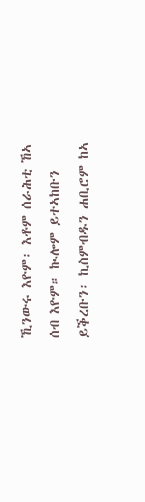ኺንውሩ እዮም፡ እቶም ሰራሕቲ ኸኣ ሰብ እዮም። ኲሎም ይተኣከቡን ይቕረቡን፡ ኪስምብዱን ሐቢሮም ከኣ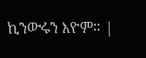ኪንውሩን እዮም። |